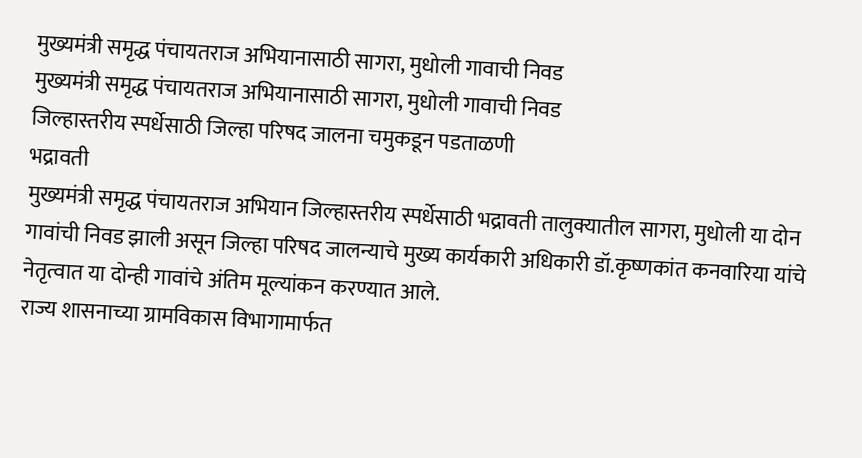मुख्यमंत्री समृद्ध पंचायतराज अभियानासाठी सागरा, मुधोली गावाची निवड
मुख्यमंत्री समृद्ध पंचायतराज अभियानासाठी सागरा, मुधोली गावाची निवड
जिल्हास्तरीय स्पर्धेसाठी जिल्हा परिषद जालना चमुकडून पडताळणी
भद्रावती
मुख्यमंत्री समृद्ध पंचायतराज अभियान जिल्हास्तरीय स्पर्धेसाठी भद्रावती तालुक्यातील सागरा, मुधोली या दोन गावांची निवड झाली असून जिल्हा परिषद जालन्याचे मुख्य कार्यकारी अधिकारी डॉ.कृष्णकांत कनवारिया यांचे नेतृत्वात या दोन्ही गावांचे अंतिम मूल्यांकन करण्यात आले.
राज्य शासनाच्या ग्रामविकास विभागामार्फत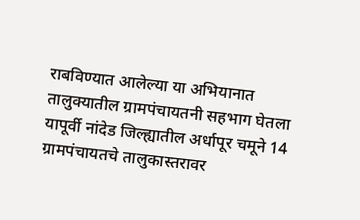राबविण्यात आलेल्या या अभियानात तालुक्यातील ग्रामपंचायतनी सहभाग घेतला यापूर्वी नांदेड जिल्ह्यातील अर्धापूर चमूने 14 ग्रामपंचायतचे तालुकास्तरावर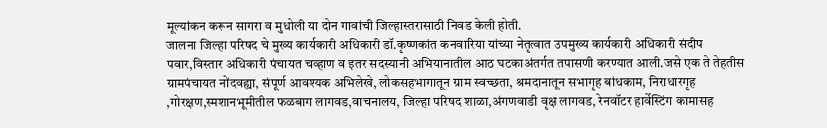मूल्यांकन करून सागरा व मुधोली या दोन गावांची जिल्हास्तरासाठी निवड केली होती.
जालना जिल्हा परिषद चे मुख्य कार्यकारी अधिकारी डॉ.कृष्णकांत कनवारिया यांच्या नेतृत्वात उपमुख्य कार्यकारी अधिकारी संदीप पवार,विस्तार अधिकारी पंचायत चव्हाण व इतर सदस्यानी अभियानातील आठ घटकाअंतर्गत तपासणी करण्यात आली.जसे एक ते तेहतीस ग्रामपंचायत नोंदवह्या, संपूर्ण आवश्यक अभिलेखे, लोकसहभागातून ग्राम स्वच्छता, श्रमदानातून सभागृह बांधकाम, निराधारगृह ,गोरक्षण,स्मशानभूमीतील फळबाग लागवड,वाचनालय, जिल्हा परिषद शाळा,अंगणवाडी वृक्ष लागवड, रेनवॉटर हार्वेस्टिंग कामासह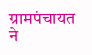ग्रामपंचायत ने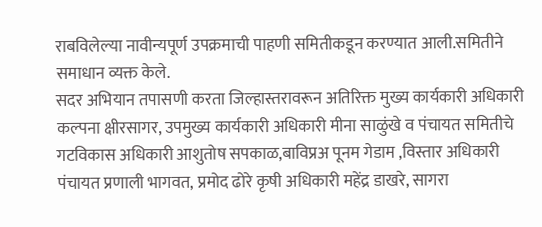राबविलेल्या नावीन्यपूर्ण उपक्रमाची पाहणी समितीकडून करण्यात आली.समितीने समाधान व्यक्त केले.
सदर अभियान तपासणी करता जिल्हास्तरावरून अतिरिक्त मुख्य कार्यकारी अधिकारी कल्पना क्षीरसागर, उपमुख्य कार्यकारी अधिकारी मीना साळुंखे व पंचायत समितीचे गटविकास अधिकारी आशुतोष सपकाळ,बाविप्रअ पूनम गेडाम ,विस्तार अधिकारी पंचायत प्रणाली भागवत, प्रमोद ढोरे कृषी अधिकारी महेंद्र डाखरे, सागरा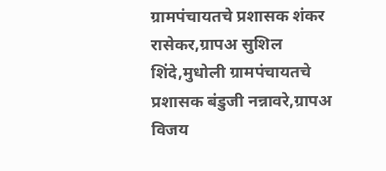ग्रामपंचायतचे प्रशासक शंकर रासेकर,ग्रापअ सुशिल शिंदे,मुधोली ग्रामपंचायतचे प्रशासक बंडुजी नन्नावरे,ग्रापअ विजय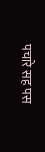पचारे सह पस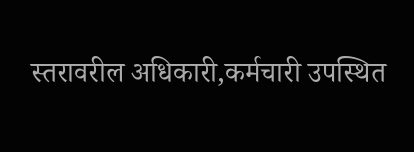स्तरावरील अधिकारी,कर्मचारी उपस्थित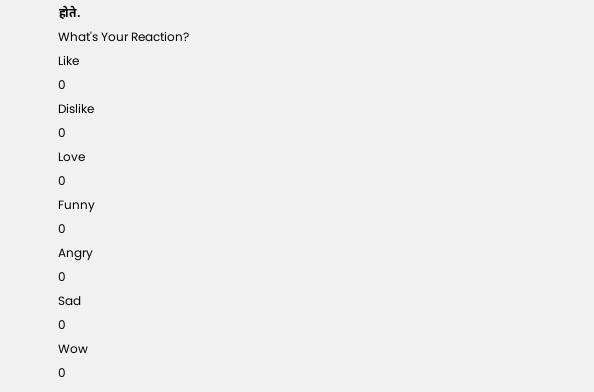होते.
What's Your Reaction?
Like
0
Dislike
0
Love
0
Funny
0
Angry
0
Sad
0
Wow
0